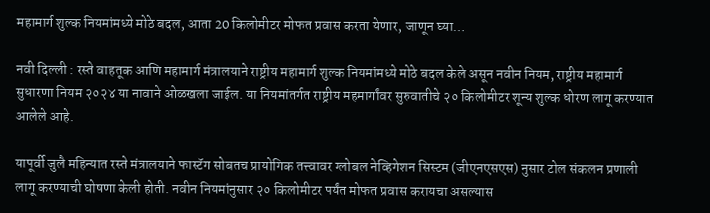महामार्ग शुल्क नियमांमध्ये मोठे बदल, आता 20 किलोमीटर मोफत प्रवास करता येणार, जाणून घ्या…

नवी दिल्ली : रस्ते वाहतूक आणि महामार्ग मंत्रालयाने राष्ट्रीय महामार्ग शुल्क नियमांमध्ये मोठे बदल केले असून नवीन नियम, राष्ट्रीय महामार्ग सुधारणा नियम २०२४ या नावाने ओळखला जाईल. या नियमांतर्गत राष्ट्रीय महमार्गांवर सुरुवातीचे २० किलोमीटर शून्य शुल्क धोरण लागू करण्यात आलेले आहे.

यापूर्वी जुलै महिन्यात रस्ते मंत्रालयाने फास्टॅग सोबतच प्रायोगिक तत्त्वावर ग्लोबल नेव्हिगेशन सिस्टम (जीएनएसएस) नुसार टोल संकलन प्रणाली लागू करण्याची घोषणा केली होती. नवीन नियमांनुसार २० किलोमीटर पर्यंत मोफत प्रवास करायचा असल्यास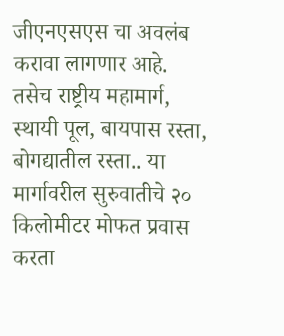जीएनएसएस चा अवलंब करावा लागणार आहे.
तसेच राष्ट्रीय महामार्ग, स्थायी पूल, बायपास रस्ता, बोगद्यातील रस्ता.. या मार्गावरील सुरुवातीचे २० किलोमीटर मोफत प्रवास करता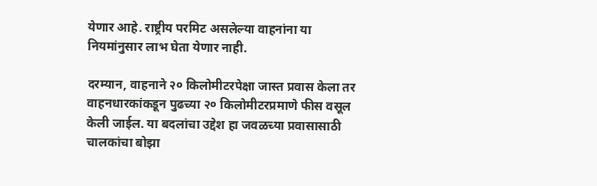येणार आहे. राष्ट्रीय परमिट असलेल्या वाहनांना या नियमांनुसार लाभ घेता येणार नाही.

दरम्यान, वाहनाने २० किलोमीटरपेक्षा जास्त प्रवास केला तर वाहनधारकांकडून पुढच्या २० किलोमीटरप्रमाणे फीस वसूल केली जाईल. या बदलांचा उद्देश हा जवळच्या प्रवासासाठी चालकांचा बोझा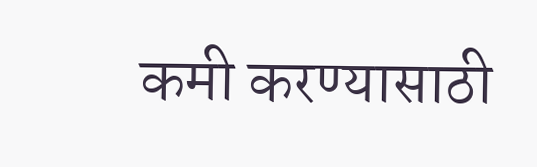कमी करण्यासाठी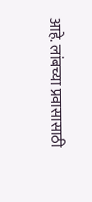आहे. लांबच्या प्रवासासाठी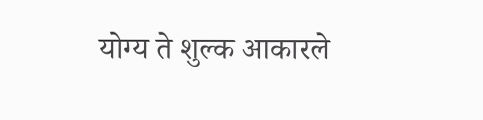योग्य ते शुल्क आकारले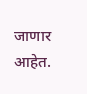जाणार आहेत.